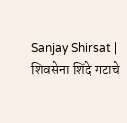Sanjay Shirsat | शिवसेना शिंदे गटाचे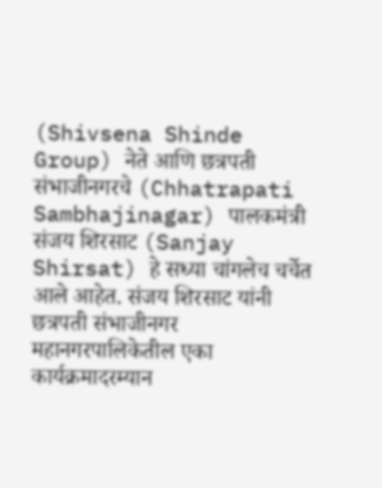(Shivsena Shinde Group) नेते आणि छत्रपती संभाजीनगरचे (Chhatrapati Sambhajinagar) पालकमंत्री संजय शिरसाट (Sanjay Shirsat) हे सध्या चांगलेच चर्चेत आले आहेत. संजय शिरसाट यांनी छत्रपती संभाजीनगर महानगरपालिकेतील एका कार्यक्रमादरम्यान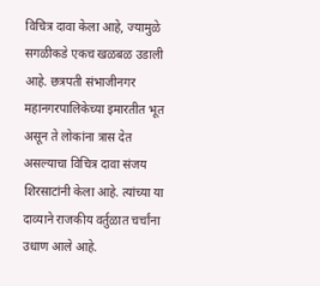विचित्र दावा केला आहे, ज्यामुळे सगळीकडे एकच खळबळ उडाली आहे. छत्रपती संभाजीनगर महानगरपालिकेच्या इमारतीत भूत असून ते लोकांना त्रास देत असल्याचा विचित्र दावा संजय शिरसाटांनी केला आहे. त्यांच्या या दाव्याने राजकीय वर्तुळात चर्चांना उधाण आले आहे.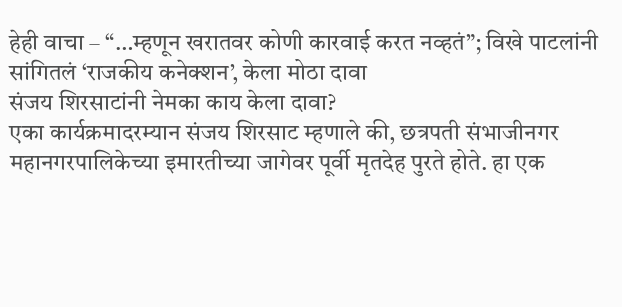हेही वाचा – “…म्हणून खरातवर कोणी कारवाई करत नव्हतं”; विखे पाटलांनी सांगितलं ‘राजकीय कनेक्शन’, केला मोठा दावा
संजय शिरसाटांनी नेमका काय केला दावा?
एका कार्यक्रमादरम्यान संजय शिरसाट म्हणाले की, छत्रपती संभाजीनगर महानगरपालिकेच्या इमारतीच्या जागेवर पूर्वी मृतदेह पुरते होते. हा एक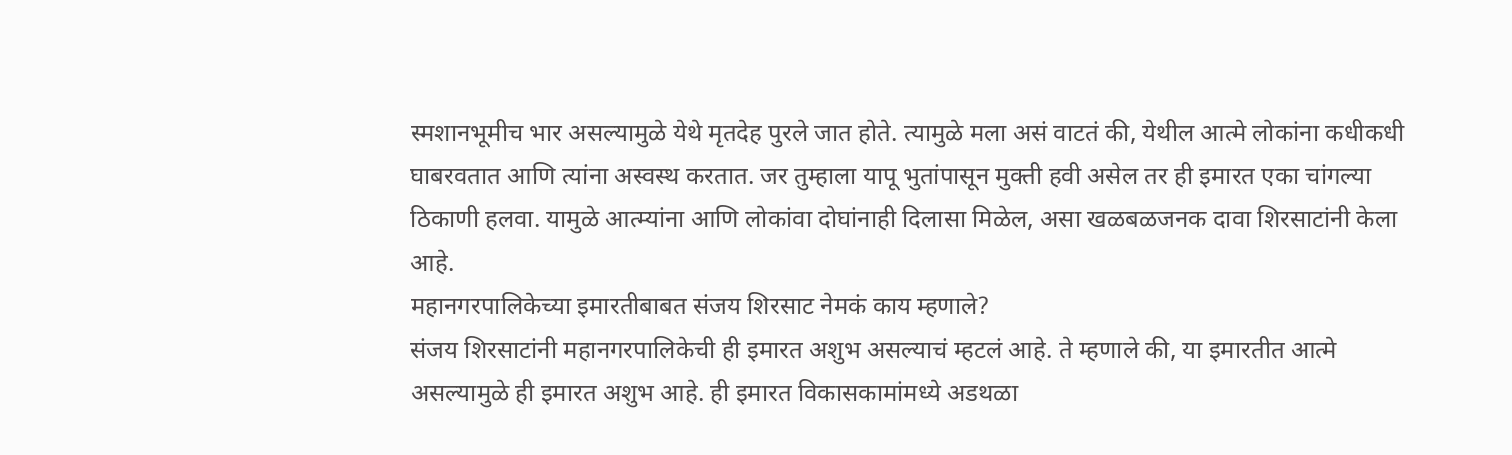स्मशानभूमीच भार असल्यामुळे येथे मृतदेह पुरले जात होते. त्यामुळे मला असं वाटतं की, येथील आत्मे लोकांना कधीकधी घाबरवतात आणि त्यांना अस्वस्थ करतात. जर तुम्हाला यापू भुतांपासून मुक्ती हवी असेल तर ही इमारत एका चांगल्या ठिकाणी हलवा. यामुळे आत्म्यांना आणि लोकांवा दोघांनाही दिलासा मिळेल, असा खळबळजनक दावा शिरसाटांनी केला आहे.
महानगरपालिकेच्या इमारतीबाबत संजय शिरसाट नेमकं काय म्हणाले?
संजय शिरसाटांनी महानगरपालिकेची ही इमारत अशुभ असल्याचं म्हटलं आहे. ते म्हणाले की, या इमारतीत आत्मे असल्यामुळे ही इमारत अशुभ आहे. ही इमारत विकासकामांमध्ये अडथळा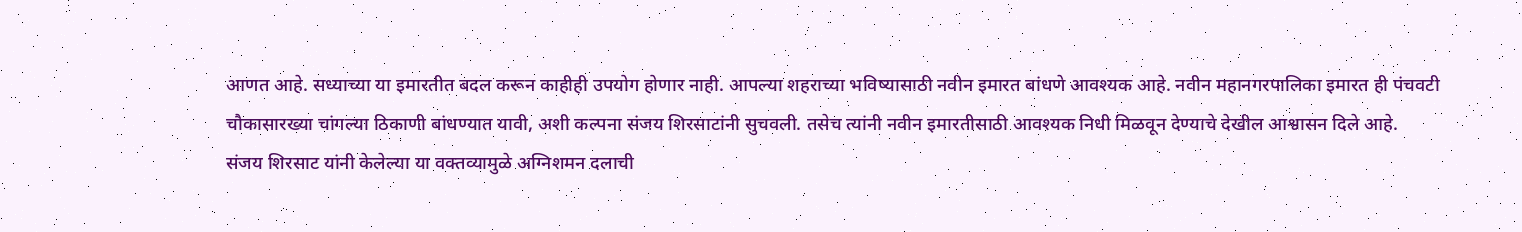आणत आहे. सध्याच्या या इमारतीत बदल करून काहीही उपयोग होणार नाही. आपल्या शहराच्या भविष्यासाठी नवीन इमारत बांधणे आवश्यक आहे. नवीन महानगरपालिका इमारत ही पंचवटी चौकासारख्या चांगल्या ठिकाणी बांधण्यात यावी, अशी कल्पना संजय शिरसाटांनी सुचवली. तसेच त्यांनी नवीन इमारतीसाठी आवश्यक निधी मिळवून देण्याचे देखील आश्वासन दिले आहे.
संजय शिरसाट यांनी केलेल्या या वक्तव्यामुळे अग्निशमन दलाची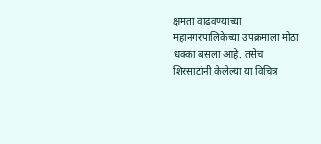क्षमता वाढवण्याच्या महानगरपालिकेच्या उपक्रमाला मोठा धक्का बसला आहे. तसेच शिरसाटांनी केलेल्या या विचित्र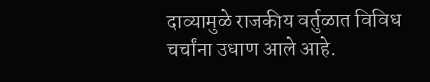दाव्यामुळे राजकीय वर्तुळात विविध चर्चांना उधाण आले आहे.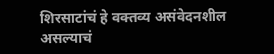शिरसाटांचं हे वक्तव्य असंवेदनशील असल्याचं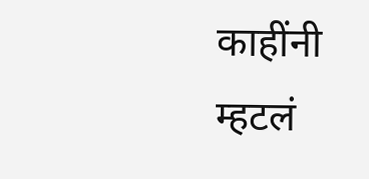काहींनी म्हटलं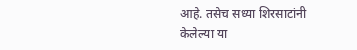आहे. तसेच सध्या शिरसाटांनी केलेल्या या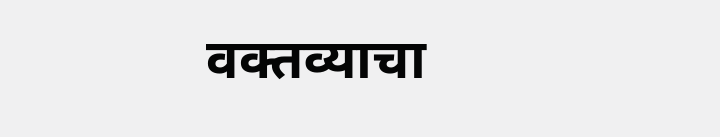वक्तव्याचा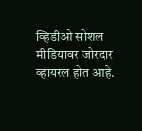व्हिडीओ सोशल मीडियावर जोरदार व्हायरल होत आहे.